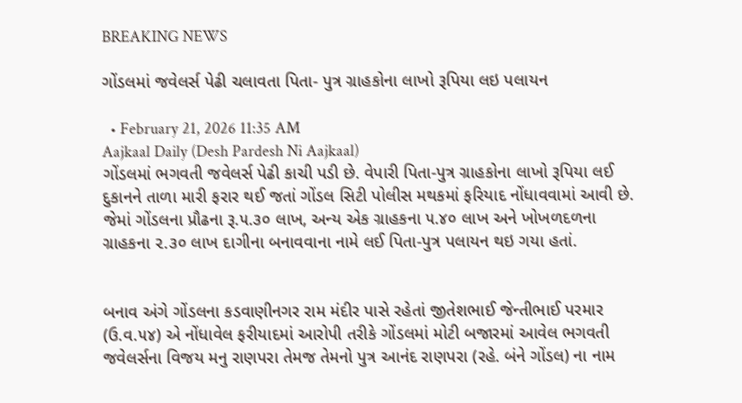BREAKING NEWS

ગોંડલમાં જવેલર્સ પેઢી ચલાવતા પિતા- પુત્ર ગ્રાહકોના લાખો રૂપિયા લઇ પલાયન

  • February 21, 2026 11:35 AM
Aajkaal Daily (Desh Pardesh Ni Aajkaal)
ગોંડલમાં ભગવતી જવેલર્સ પેઢી કાચી પડી છે. વેપારી પિતા-પુત્ર ગ્રાહકોના લાખો રૂપિયા લઈ દુકાનને તાળા મારી ફરાર થઈ જતાં ગોંડલ સિટી પોલીસ મથકમાં ફરિયાદ નોંધાવવામાં આવી છે. જેમાં ગોંડલના પ્રૌઢના રૂ.૫.૩૦ લાખ, અન્ય એક ગ્રાહકના ૫.૪૦ લાખ અને ખોખળદળના ગ્રાહકના ૨.૩૦ લાખ દાગીના બનાવવાના નામે લઈ પિતા-પુત્ર પલાયન થઇ ગયા હતાં.


બનાવ અંગે ગોંડલના કડવાણીનગર રામ મંદીર પાસે રહેતાં જીતેશભાઈ જેન્તીભાઈ પરમાર (ઉ.વ.૫૪) એ નોંધાવેલ ફરીયાદમાં આરોપી તરીકે ગોંડલમાં મોટી બજારમાં આવેલ ભગવતી જવેલર્સના વિજય મનુ રાણપરા તેમજ તેમનો પુત્ર આનંદ રાણપરા (રહે. બંને ગોંડલ) ના નામ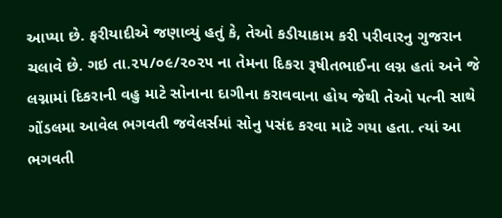આપ્યા છે. ફરીયાદીએ જણાવ્યું હતું કે, તેઓ કડીયાકામ કરી પરીવારનુ ગુજરાન ચલાવે છે. ગઇ તા.૨૫/૦૯/૨૦૨૫ ના તેમના દિકરા રૂષીતભાઈના લગ્ન હતાં અને જે લગ્નામાં દિકરાની વહુ માટે સોનાના દાગીના કરાવવાના હોય જેથી તેઓ પત્ની સાથે ગોંડલમા આવેલ ભગવતી જવેલર્સમાં સોનુ પસંદ કરવા માટે ગયા હતા. ત્યાં આ ભગવતી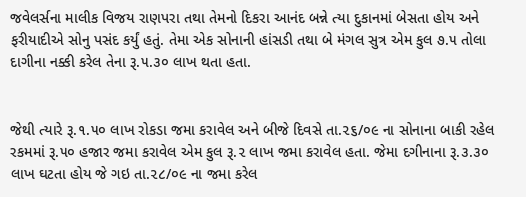જવેલર્સના માલીક વિજય રાણપરા તથા તેમનો દિકરા આનંદ બન્ને ત્યા દુકાનમાં બેસતા હોય અને ફરીયાદીએ સોનુ પસંદ કર્યું હતું. તેમા એક સોનાની હાંસડી તથા બે મંગલ સુત્ર એમ કુલ ૭.૫ તોલા દાગીના નક્કી કરેલ તેના રૂ.૫.૩૦ લાખ થતા હતા.


જેથી ત્યારે રૂ.૧.૫૦ લાખ રોકડા જમા કરાવેલ અને બીજે દિવસે તા.૨૬/૦૯ ના સોનાના બાકી રહેલ રકમમાં રૂ.૫૦ હજાર જમા કરાવેલ એમ કુલ રૂ.૨ લાખ જમા કરાવેલ હતા. જેમા દગીનાના રૂ.૩.૩૦ લાખ ઘટતા હોય જે ગઇ તા.૨૮/૦૯ ના જમા કરેલ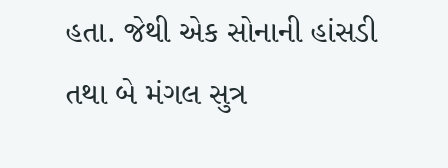હતા. જેથી એક સોનાની હાંસડી તથા બે મંગલ સુત્ર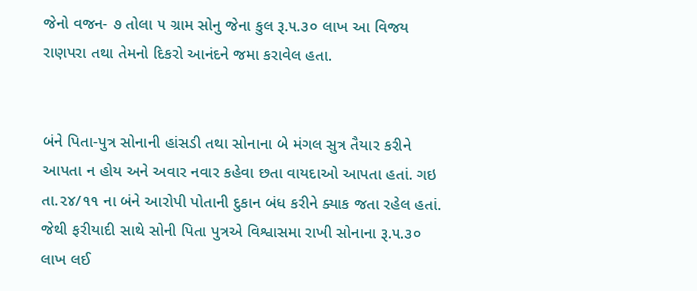જેનો વજન- ૭ તોલા ૫ ગ્રામ સોનુ જેના કુલ રૂ.૫.૩૦ લાખ આ વિજય રાણપરા તથા તેમનો દિકરો આનંદને જમા કરાવેલ હતા.


બંને પિતા-પુત્ર સોનાની હાંસડી તથા સોનાના બે મંગલ સુત્ર તૈયાર કરીને આપતા ન હોય અને અવાર નવાર કહેવા છતા વાયદાઓ આપતા હતાં. ગઇ તા.૨૪/૧૧ ના બંને આરોપી પોતાની દુકાન બંધ કરીને ક્યાક જતા રહેલ હતાં. જેથી ફરીયાદી સાથે સોની પિતા પુત્રએ વિશ્વાસમા રાખી સોનાના રૂ.૫.૩૦ લાખ લઈ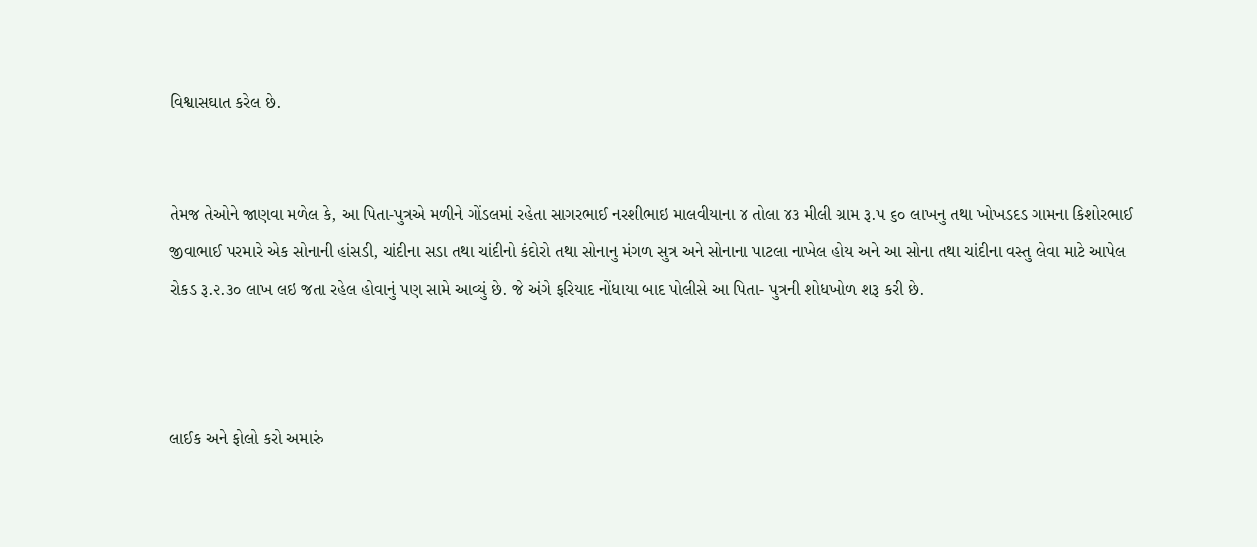વિશ્વાસઘાત કરેલ છે.


તેમજ તેઓને જાણવા મળેલ કે, આ પિતા-પુત્રએ મળીને ગોંડલમાં રહેતા સાગરભાઈ નરશીભાઇ માલવીયાના ૪ તોલા ૪૩ મીલી ગ્રામ રૂ.૫ ૬૦ લાખનુ તથા ખોખડદડ ગામના કિશોરભાઈ જીવાભાઈ પરમારે એક સોનાની હાંસડી, ચાંદીના સડા તથા ચાંદીનો કંદોરો તથા સોનાનુ મંગળ સુત્ર અને સોનાના પાટલા નાખેલ હોય અને આ સોના તથા ચાંદીના વસ્તુ લેવા માટે આપેલ રોકડ રૂ.૨.૩૦ લાખ લઇ જતા રહેલ હોવાનું પણ સામે આવ્યું છે. જે અંગે ફરિયાદ નોંધાયા બાદ પોલીસે આ પિતા- પુત્રની શોધખોળ શરૂ કરી છે.



લાઈક અને ફોલો કરો અમારું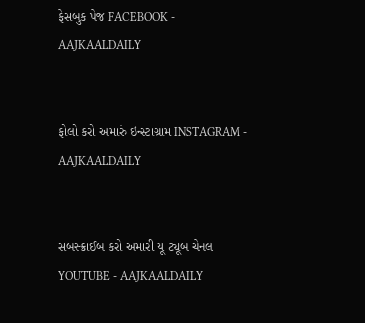ફેસબુક પેજ FACEBOOK - AAJKAALDAILY


ફોલો કરો અમારું ઇન્સ્ટાગ્રામ INSTAGRAM - AAJKAALDAILY


સબસ્ક્રાઈબ કરો અમારી યૂ ટ્યૂબ ચેનલ YOUTUBE - AAJKAALDAILY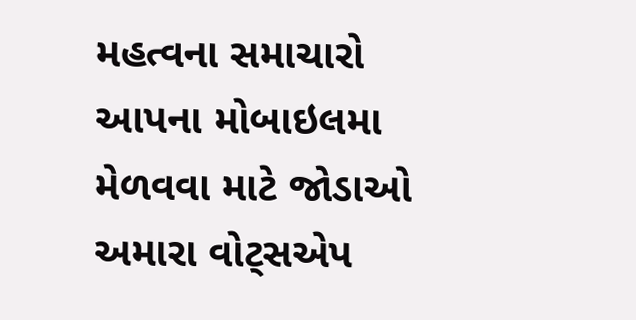મહત્વના સમાચારો આપના મોબાઇલમા મેળવવા માટે જોડાઓ અમારા વોટ્સએપ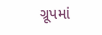ગ્રૂપમાં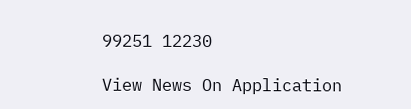99251 12230

View News On Application